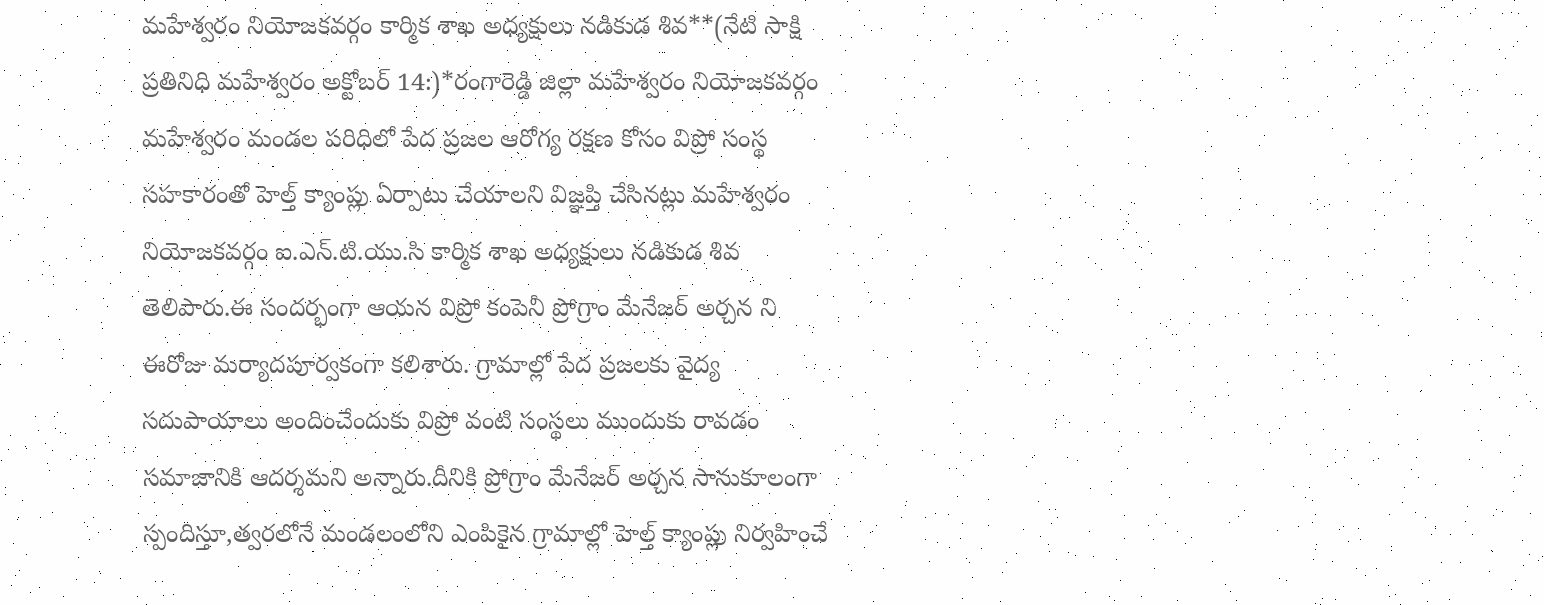మహేశ్వరం నియోజకవర్గం కార్మిక శాఖ అధ్యక్షులు నడికుడ శివ**(నేటి సాక్షి ప్రతినిధి మహేశ్వరం అక్టోబర్ 14:)*రంగారెడ్డి జిల్లా మహేశ్వరం నియోజకవర్గం మహేశ్వరం మండల పరిధిలో పేద ప్రజల ఆరోగ్య రక్షణ కోసం విప్రో సంస్థ సహకారంతో హెల్త్ క్యాంప్లు ఏర్పాటు చేయాలని విజ్ఞప్తి చేసినట్లు మహేశ్వరం నియోజకవర్గం ఐ.ఎన్.టి.యు.సి కార్మిక శాఖ అధ్యక్షులు నడికుడ శివ తెలిపారు.ఈ సందర్భంగా ఆయన విప్రో కంపెనీ ప్రోగ్రాం మేనేజర్ అర్చన ని ఈరోజు మర్యాదపూర్వకంగా కలిశారు. గ్రామాల్లో పేద ప్రజలకు వైద్య సదుపాయాలు అందించేందుకు విప్రో వంటి సంస్థలు ముందుకు రావడం సమాజానికి ఆదర్శమని అన్నారు.దీనికి ప్రోగ్రాం మేనేజర్ అర్చన సానుకూలంగా స్పందిస్తూ,త్వరలోనే మండలంలోని ఎంపికైన గ్రామాల్లో హెల్త్ క్యాంప్లు నిర్వహించే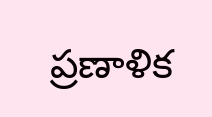ప్రణాళిక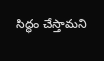సిద్ధం చేస్తామని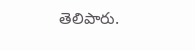తెలిపారు.